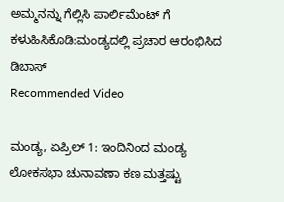ಅಮ್ಮನನ್ನು ಗೆಲ್ಲಿಸಿ ಪಾರ್ಲಿಮೆಂಟ್ ಗೆ ಕಳುಹಿಸಿಕೊಡಿ:ಮಂಡ್ಯದಲ್ಲಿ ಪ್ರಚಾರ ಆರಂಭಿಸಿದ ಡಿಬಾಸ್
Recommended Video

ಮಂಡ್ಯ, ಏಪ್ರಿಲ್ 1: ಇಂದಿನಿಂದ ಮಂಡ್ಯ ಲೋಕಸಭಾ ಚುನಾವಣಾ ಕಣ ಮತ್ತಷ್ಟು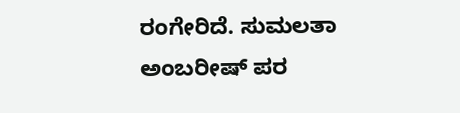ರಂಗೇರಿದೆ. ಸುಮಲತಾ ಅಂಬರೀಷ್ ಪರ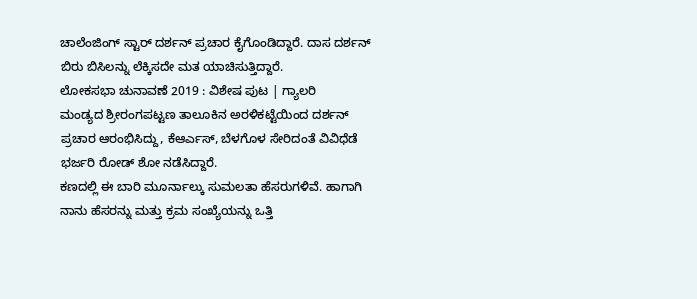ಚಾಲೆಂಜಿಂಗ್ ಸ್ಟಾರ್ ದರ್ಶನ್ ಪ್ರಚಾರ ಕೈಗೊಂಡಿದ್ದಾರೆ. ದಾಸ ದರ್ಶನ್ ಬಿರು ಬಿಸಿಲನ್ನು ಲೆಕ್ಕಿಸದೇ ಮತ ಯಾಚಿಸುತ್ತಿದ್ದಾರೆ.
ಲೋಕಸಭಾ ಚುನಾವಣೆ 2019 : ವಿಶೇಷ ಪುಟ | ಗ್ಯಾಲರಿ
ಮಂಡ್ಯದ ಶ್ರೀರಂಗಪಟ್ಟಣ ತಾಲೂಕಿನ ಅರಳಿಕಟ್ಟೆಯಿಂದ ದರ್ಶನ್ ಪ್ರಚಾರ ಆರಂಭಿಸಿದ್ದು, ಕೆಆರ್ಎಸ್, ಬೆಳಗೊಳ ಸೇರಿದಂತೆ ವಿವಿಧೆಡೆ ಭರ್ಜರಿ ರೋಡ್ ಶೋ ನಡೆಸಿದ್ದಾರೆ.
ಕಣದಲ್ಲಿ ಈ ಬಾರಿ ಮೂರ್ನಾಲ್ಕು ಸುಮಲತಾ ಹೆಸರುಗಳಿವೆ. ಹಾಗಾಗಿ ನಾನು ಹೆಸರನ್ನು ಮತ್ತು ಕ್ರಮ ಸಂಖ್ಯೆಯನ್ನು ಒತ್ತಿ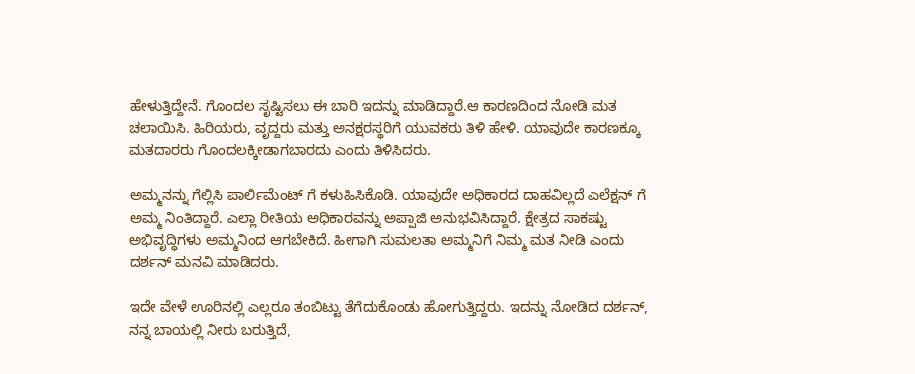ಹೇಳುತ್ತಿದ್ದೇನೆ. ಗೊಂದಲ ಸೃಷ್ಟಿಸಲು ಈ ಬಾರಿ ಇದನ್ನು ಮಾಡಿದ್ದಾರೆ.ಆ ಕಾರಣದಿಂದ ನೋಡಿ ಮತ ಚಲಾಯಿಸಿ. ಹಿರಿಯರು, ವೃದ್ದರು ಮತ್ತು ಅನಕ್ಷರಸ್ಥರಿಗೆ ಯುವಕರು ತಿಳಿ ಹೇಳಿ. ಯಾವುದೇ ಕಾರಣಕ್ಕೂ ಮತದಾರರು ಗೊಂದಲಕ್ಕೀಡಾಗಬಾರದು ಎಂದು ತಿಳಿಸಿದರು.

ಅಮ್ಮನನ್ನು ಗೆಲ್ಲಿಸಿ ಪಾರ್ಲಿಮೆಂಟ್ ಗೆ ಕಳುಹಿಸಿಕೊಡಿ. ಯಾವುದೇ ಅಧಿಕಾರದ ದಾಹವಿಲ್ಲದೆ ಎಲೆಕ್ಷನ್ ಗೆ ಅಮ್ಮ ನಿಂತಿದ್ದಾರೆ. ಎಲ್ಲಾ ರೀತಿಯ ಅಧಿಕಾರವನ್ನು ಅಪ್ಪಾಜಿ ಅನುಭವಿಸಿದ್ದಾರೆ. ಕ್ಷೇತ್ರದ ಸಾಕಷ್ಟು ಅಭಿವೃದ್ಧಿಗಳು ಅಮ್ಮನಿಂದ ಆಗಬೇಕಿದೆ. ಹೀಗಾಗಿ ಸುಮಲತಾ ಅಮ್ಮನಿಗೆ ನಿಮ್ಮ ಮತ ನೀಡಿ ಎಂದು ದರ್ಶನ್ ಮನವಿ ಮಾಡಿದರು.

ಇದೇ ವೇಳೆ ಊರಿನಲ್ಲಿ ಎಲ್ಲರೂ ತಂಬಿಟ್ಟು ತೆಗೆದುಕೊಂಡು ಹೋಗುತ್ತಿದ್ದರು. ಇದನ್ನು ನೋಡಿದ ದರ್ಶನ್, ನನ್ನ ಬಾಯಲ್ಲಿ ನೀರು ಬರುತ್ತಿದೆ,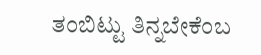ತಂಬಿಟ್ಟು ತಿನ್ನಬೇಕೆಂಬ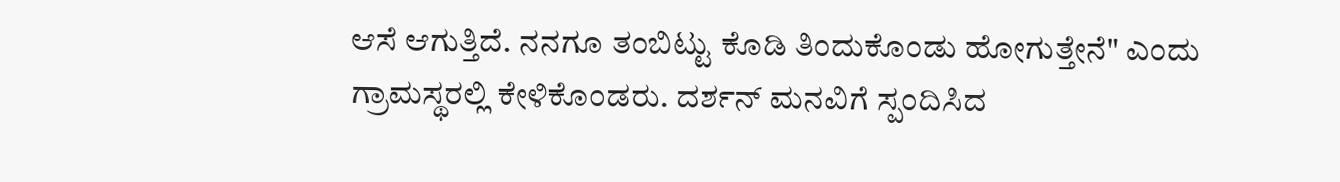ಆಸೆ ಆಗುತ್ತಿದೆ. ನನಗೂ ತಂಬಿಟ್ಟು ಕೊಡಿ ತಿಂದುಕೊಂಡು ಹೋಗುತ್ತೇನೆ" ಎಂದು ಗ್ರಾಮಸ್ಥರಲ್ಲಿ ಕೇಳಿಕೊಂಡರು. ದರ್ಶನ್ ಮನವಿಗೆ ಸ್ಪಂದಿಸಿದ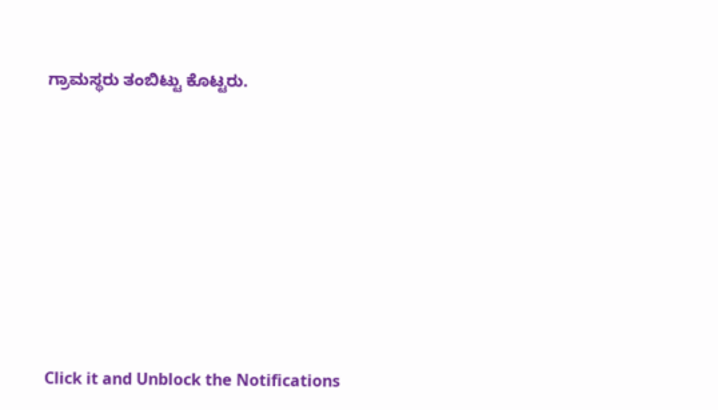ಗ್ರಾಮಸ್ಥರು ತಂಬಿಟ್ಟು ಕೊಟ್ಟರು.












Click it and Unblock the Notifications